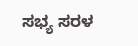ಸಭ್ಯ ಸರಳ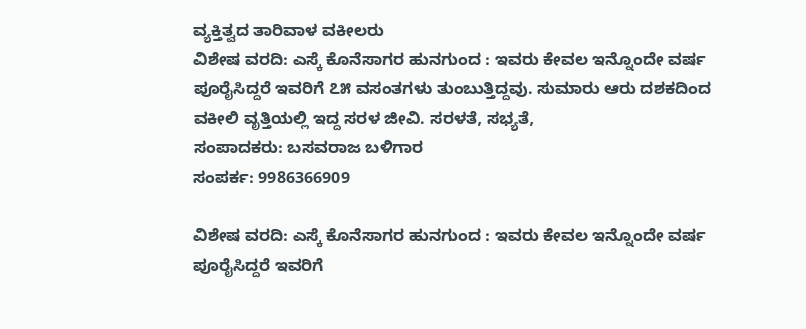ವ್ಯಕ್ತಿತ್ವದ ತಾರಿವಾಳ ವಕೀಲರು
ವಿಶೇಷ ವರದಿ: ಎಸ್ಕೆ ಕೊನೆಸಾಗರ ಹುನಗುಂದ : ಇವರು ಕೇವಲ ಇನ್ನೊಂದೇ ವರ್ಷ ಪೂರೈಸಿದ್ದರೆ ಇವರಿಗೆ ೭೫ ವಸಂತಗಳು ತುಂಬುತ್ತಿದ್ದವು. ಸುಮಾರು ಆರು ದಶಕದಿಂದ ವಕೀಲಿ ವೃತ್ತಿಯಲ್ಲಿ ಇದ್ದ ಸರಳ ಜೀವಿ. ಸರಳತೆ, ಸಭ್ಯತೆ,
ಸಂಪಾದಕರು: ಬಸವರಾಜ ಬಳಿಗಾರ
ಸಂಪರ್ಕ: 9986366909

ವಿಶೇಷ ವರದಿ: ಎಸ್ಕೆ ಕೊನೆಸಾಗರ ಹುನಗುಂದ : ಇವರು ಕೇವಲ ಇನ್ನೊಂದೇ ವರ್ಷ ಪೂರೈಸಿದ್ದರೆ ಇವರಿಗೆ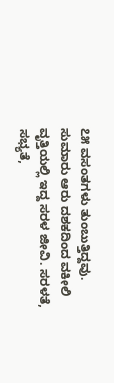೭೫ ವಸಂತಗಳು ತುಂಬುತ್ತಿದ್ದವು. ಸುಮಾರು ಆರು ದಶಕದಿಂದ ವಕೀಲಿ ವೃತ್ತಿಯಲ್ಲಿ ಇದ್ದ ಸರಳ ಜೀವಿ. ಸರಳತೆ, ಸಭ್ಯತೆ,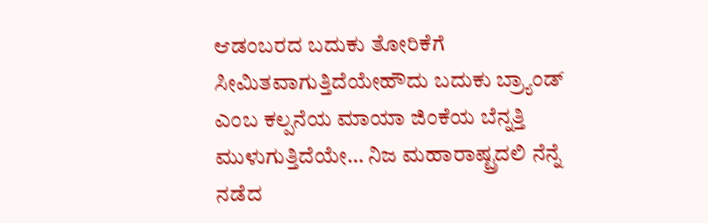ಆಡಂಬರದ ಬದುಕು ತೋರಿಕೆಗೆ ಸೀಮಿತವಾಗುತ್ತಿದೆಯೇಹೌದು ಬದುಕು ಬ್ರ್ಯಾಂಡ್ ಎಂಬ ಕಲ್ಪನೆಯ ಮಾಯಾ ಜಿಂಕೆಯ ಬೆನ್ನತ್ತಿ ಮುಳುಗುತ್ತಿದೆಯೇ… ನಿಜ ಮಹಾರಾಷ್ಟ್ರದಲಿ ನೆನ್ನೆ ನಡೆದ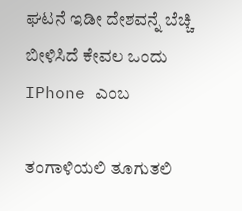ಘಟನೆ ಇಡೀ ದೇಶವನ್ನೆ ಬೆಚ್ಚಿ ಬೀಳಿಸಿದೆ ಕೇವಲ ಒಂದು IPhone ಎಂಬ

ತಂಗಾಳಿಯಲಿ ತೂಗುತಲಿ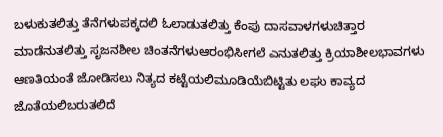ಬಳುಕುತಲಿತ್ತು ತೆನೆಗಳುಪಕ್ಕದಲಿ ಓಲಾಡುತಲಿತ್ತು ಕೆಂಪು ದಾಸವಾಳಗಳುಚಿತ್ತಾರ ಮಾಡೆನುತಲಿತ್ತು ಸೃಜನಶೀಲ ಚಿಂತನೆಗಳುಆರಂಭಿಸೀಗಲೆ ಎನುತಲಿತ್ತು ಕ್ರಿಯಾಶೀಲಭಾವಗಳು ಆಣತಿಯಂತೆ ಜೋಡಿಸಲು ನಿತ್ಯದ ಕಟ್ಟೆಯಲಿಮೂಡಿಯೆಬಿಟ್ಟಿತು ಲಘು ಕಾವ್ಯದ ಜೊತೆಯಲಿಬರುತಲಿದೆ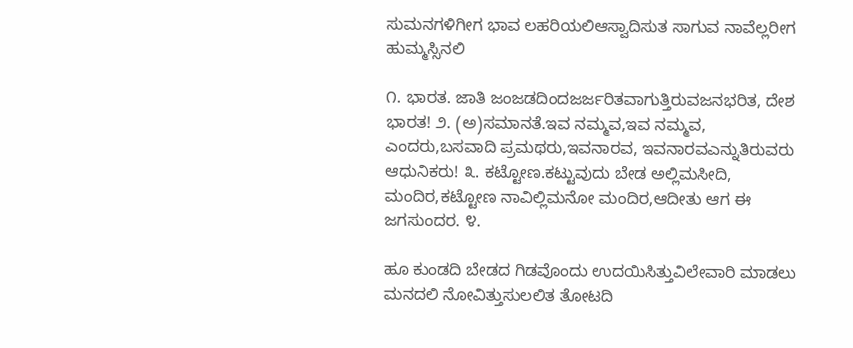ಸುಮನಗಳಿಗೀಗ ಭಾವ ಲಹರಿಯಲಿಆಸ್ವಾದಿಸುತ ಸಾಗುವ ನಾವೆಲ್ಲರೀಗ ಹುಮ್ಮಸ್ಸಿನಲಿ

೧. ಭಾರತ. ಜಾತಿ ಜಂಜಡದಿಂದಜರ್ಜರಿತವಾಗುತ್ತಿರುವಜನಭರಿತ, ದೇಶ ಭಾರತ! ೨. (ಅ)ಸಮಾನತೆ.ಇವ ನಮ್ಮವ,ಇವ ನಮ್ಮವ, ಎಂದರು,ಬಸವಾದಿ ಪ್ರಮಥರು,ಇವನಾರವ, ಇವನಾರವಎನ್ನುತಿರುವರು ಆಧುನಿಕರು! ೩. ಕಟ್ಟೋಣ.ಕಟ್ಟುವುದು ಬೇಡ ಅಲ್ಲಿಮಸೀದಿ, ಮಂದಿರ,ಕಟ್ಟೋಣ ನಾವಿಲ್ಲಿಮನೋ ಮಂದಿರ,ಆದೀತು ಆಗ ಈ ಜಗಸುಂದರ. ೪.

ಹೂ ಕುಂಡದಿ ಬೇಡದ ಗಿಡವೊಂದು ಉದಯಿಸಿತ್ತುವಿಲೇವಾರಿ ಮಾಡಲು ಮನದಲಿ ನೋವಿತ್ತುಸುಲಲಿತ ತೋಟದಿ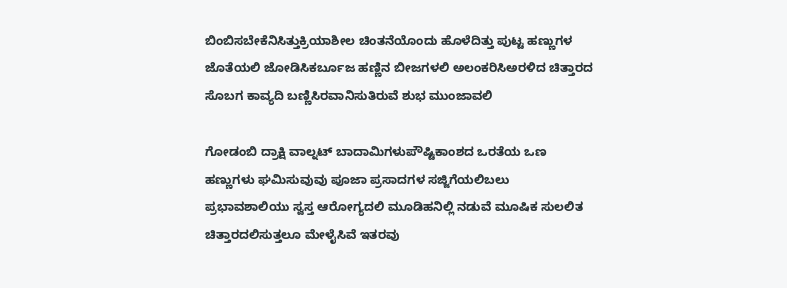ಬಿಂಬಿಸಬೇಕೆನಿಸಿತ್ತುಕ್ರಿಯಾಶೀಲ ಚಿಂತನೆಯೊಂದು ಹೊಳೆದಿತ್ತು ಪುಟ್ಟ ಹಣ್ಣುಗಳ ಜೊತೆಯಲಿ ಜೋಡಿಸಿಕರ್ಬೂಜ ಹಣ್ಣಿನ ಬೀಜಗಳಲಿ ಅಲಂಕರಿಸಿಅರಳಿದ ಚಿತ್ತಾರದ ಸೊಬಗ ಕಾವ್ಯದಿ ಬಣ್ಣಿಸಿರವಾನಿಸುತಿರುವೆ ಶುಭ ಮುಂಜಾವಲಿ

ಗೋಡಂಬಿ ದ್ರಾಕ್ಷಿ ವಾಲ್ನಟ್ ಬಾದಾಮಿಗಳುಪೌಷ್ಟಿಕಾಂಶದ ಒರತೆಯ ಒಣ ಹಣ್ಣುಗಳು ಘಮಿಸುವುವು ಪೂಜಾ ಪ್ರಸಾದಗಳ ಸಜ್ಜಿಗೆಯಲಿಬಲು ಪ್ರಭಾವಶಾಲಿಯು ಸ್ವಸ್ತ ಆರೋಗ್ಯದಲಿ ಮೂಡಿಹನಿಲ್ಲಿ ನಡುವೆ ಮೂಷಿಕ ಸುಲಲಿತ ಚಿತ್ತಾರದಲಿಸುತ್ತಲೂ ಮೇಳೈಸಿವೆ ಇತರವು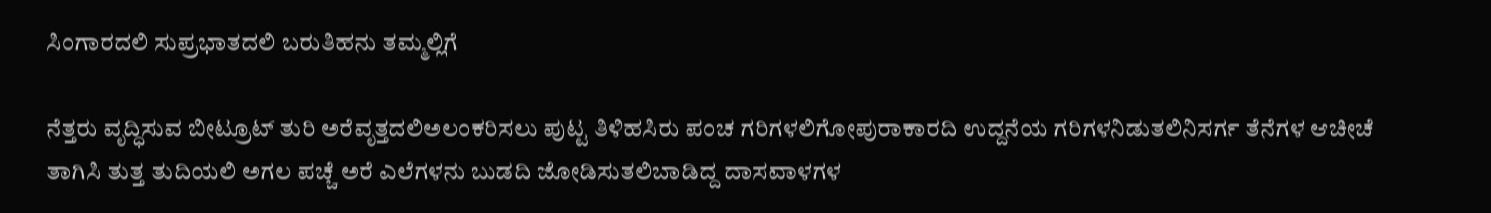ಸಿಂಗಾರದಲಿ ಸುಪ್ರಭಾತದಲಿ ಬರುತಿಹನು ತಮ್ಮಲ್ಲಿಗೆ

ನೆತ್ತರು ವೃದ್ಧಿಸುವ ಬೀಟ್ರೂಟ್ ತುರಿ ಅರೆವೃತ್ತದಲಿಅಲಂಕರಿಸಲು ಪುಟ್ಟ ತಿಳಿಹಸಿರು ಪಂಚ ಗರಿಗಳಲಿಗೋಪುರಾಕಾರದಿ ಉದ್ದನೆಯ ಗರಿಗಳನಿಡುತಲಿನಿಸರ್ಗ ತೆನೆಗಳ ಆಚೀಚೆ ತಾಗಿಸಿ ತುತ್ತ ತುದಿಯಲಿ ಅಗಲ ಪಚ್ಚೆ ಅರೆ ಎಲೆಗಳನು ಬುಡದಿ ಜೋಡಿಸುತಲಿಬಾಡಿದ್ದ ದಾಸವಾಳಗಳ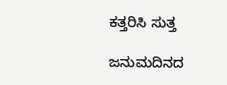ಕತ್ತರಿಸಿ ಸುತ್ತ

ಜನುಮದಿನದ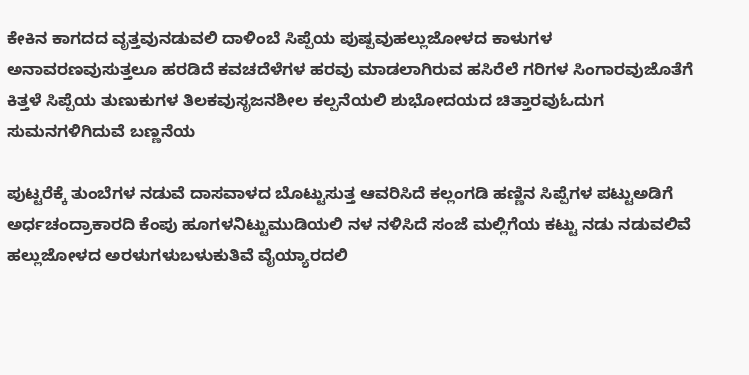ಕೇಕಿನ ಕಾಗದದ ವೃತ್ತವುನಡುವಲಿ ದಾಳಿಂಬೆ ಸಿಪ್ಪೆಯ ಪುಷ್ಪವುಹಲ್ಲುಜೋಳದ ಕಾಳುಗಳ ಅನಾವರಣವುಸುತ್ತಲೂ ಹರಡಿದೆ ಕವಚದೆಳೆಗಳ ಹರವು ಮಾಡಲಾಗಿರುವ ಹಸಿರೆಲೆ ಗರಿಗಳ ಸಿಂಗಾರವುಜೊತೆಗೆ ಕಿತ್ತಳೆ ಸಿಪ್ಪೆಯ ತುಣುಕುಗಳ ತಿಲಕವುಸೃಜನಶೀಲ ಕಲ್ಪನೆಯಲಿ ಶುಭೋದಯದ ಚಿತ್ತಾರವುಓದುಗ ಸುಮನಗಳಿಗಿದುವೆ ಬಣ್ಣನೆಯ

ಪುಟ್ಟರೆಕ್ಕೆ ತುಂಬೆಗಳ ನಡುವೆ ದಾಸವಾಳದ ಬೊಟ್ಟುಸುತ್ತ ಆವರಿಸಿದೆ ಕಲ್ಲಂಗಡಿ ಹಣ್ಣಿನ ಸಿಪ್ಪೆಗಳ ಪಟ್ಟುಅಡಿಗೆ ಅರ್ಧಚಂದ್ರಾಕಾರದಿ ಕೆಂಪು ಹೂಗಳನಿಟ್ಟುಮುಡಿಯಲಿ ನಳ ನಳಿಸಿದೆ ಸಂಜೆ ಮಲ್ಲಿಗೆಯ ಕಟ್ಟು ನಡು ನಡುವಲಿವೆ ಹಲ್ಲುಜೋಳದ ಅರಳುಗಳುಬಳುಕುತಿವೆ ವೈಯ್ಯಾರದಲಿ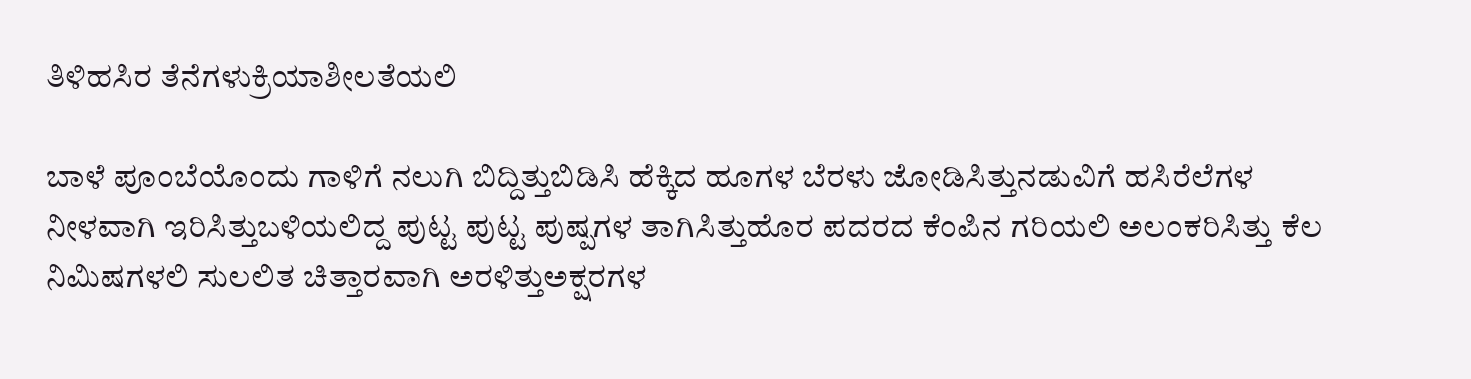ತಿಳಿಹಸಿರ ತೆನೆಗಳುಕ್ರಿಯಾಶೀಲತೆಯಲಿ

ಬಾಳೆ ಪೂಂಬೆಯೊಂದು ಗಾಳಿಗೆ ನಲುಗಿ ಬಿದ್ದಿತ್ತುಬಿಡಿಸಿ ಹೆಕ್ಕಿದ ಹೂಗಳ ಬೆರಳು ಜೋಡಿಸಿತ್ತುನಡುವಿಗೆ ಹಸಿರೆಲೆಗಳ ನೀಳವಾಗಿ ಇರಿಸಿತ್ತುಬಳಿಯಲಿದ್ದ ಪುಟ್ಟ ಪುಟ್ಟ ಪುಷ್ಪಗಳ ತಾಗಿಸಿತ್ತುಹೊರ ಪದರದ ಕೆಂಪಿನ ಗರಿಯಲಿ ಅಲಂಕರಿಸಿತ್ತು ಕೆಲ ನಿಮಿಷಗಳಲಿ ಸುಲಲಿತ ಚಿತ್ತಾರವಾಗಿ ಅರಳಿತ್ತುಅಕ್ಷರಗಳ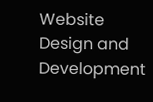Website Design and Development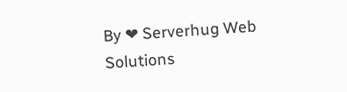By ❤ Serverhug Web Solutions